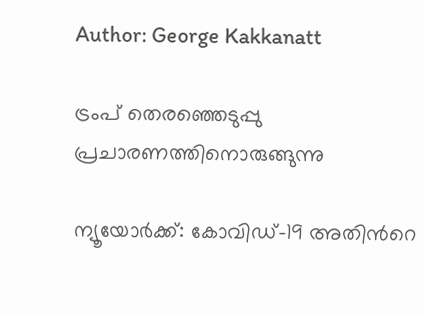Author: George Kakkanatt

ട്രംപ് തെരഞ്ഞെടുപ്പു പ്രചാരണത്തിനൊരുങ്ങുന്നു

ന്യൂയോര്‍ക്ക്: കോവിഡ്-19 അതിന്‍റെ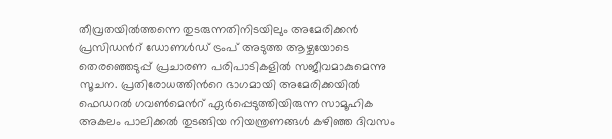തീവ്രതയില്‍ത്തന്നെ തുടരുന്നതിനിടയിലും അമേരിക്കന്‍ പ്രസിഡന്‍റ് ഡോണള്‍ഡ് ട്രംപ് അടുത്ത ആഴ്ചയോടെ തെരഞ്ഞെടുപ്പ് പ്രചാരണ പരിപാടികളില്‍ സജീവമാകുമെന്നു സൂചന. പ്രതിരോധത്തിന്‍റെ ഭാഗമായി അമേരിക്കയില്‍ ഫെഡറല്‍ ഗവണ്‍മെന്‍റ് ഏര്‍പ്പെടുത്തിയിരുന്ന സാമൂഹിക അകലം പാലിക്കല്‍ തുടങ്ങിയ നിയന്ത്രണങ്ങള്‍ കഴിഞ്ഞ ദിവസം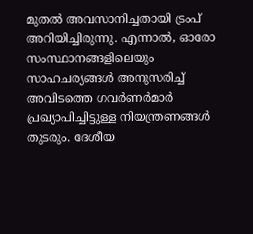മുതല്‍ അവസാനിച്ചതായി ട്രംപ് അറിയിച്ചിരുന്നു. എന്നാല്‍, ഓരോ സംസ്ഥാനങ്ങളിലെയും സാഹചര്യങ്ങള്‍ അനുസരിച്ച്‌ അവിടത്തെ ഗവര്‍ണര്‍മാര്‍ പ്രഖ്യാപിച്ചിട്ടുള്ള നിയന്ത്രണങ്ങള്‍ തുടരും. ദേശീയ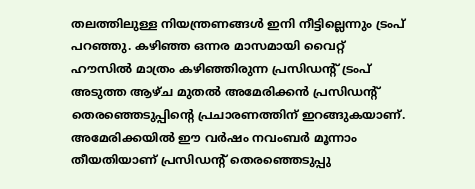തലത്തിലുള്ള നിയന്ത്രണങ്ങള്‍ ഇനി നീട്ടില്ലെന്നും ട്രംപ് പറഞ്ഞു. കഴിഞ്ഞ ഒന്നര മാസമായി വൈറ്റ് ഹൗസില്‍ മാത്രം കഴിഞ്ഞിരുന്ന പ്രസിഡന്‍റ് ട്രംപ് അടുത്ത ആഴ്ച മുതല്‍ അമേരിക്കന്‍ പ്രസിഡന്‍റ് തെരഞ്ഞെടുപ്പിന്‍റെ പ്രചാരണത്തിന് ഇറങ്ങുകയാണ്. അമേരിക്കയില്‍ ഈ വര്‍ഷം നവംബര്‍ മൂന്നാം തീയതിയാണ് പ്രസിഡന്‍റ് തെരഞ്ഞെടുപ്പു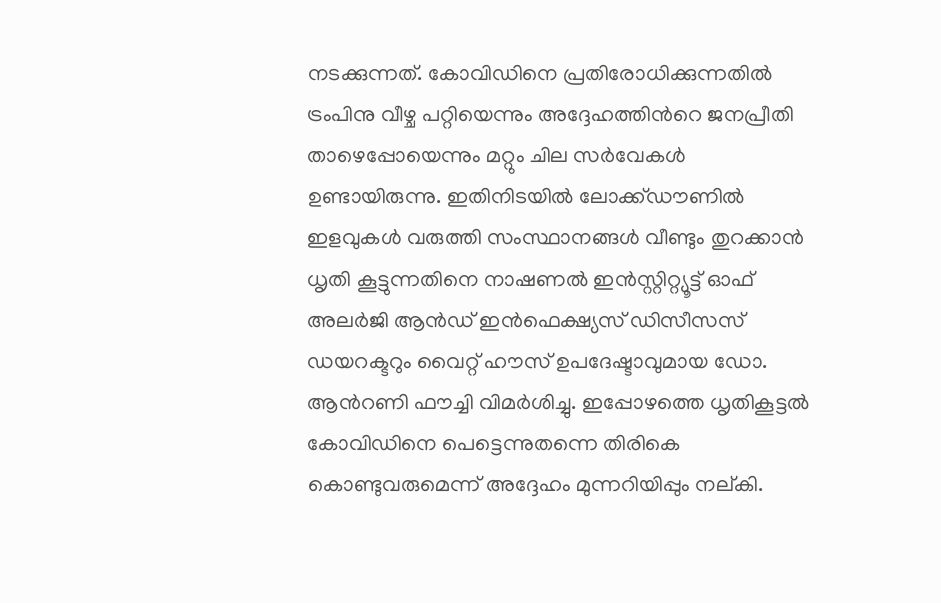നടക്കുന്നത്. കോവിഡിനെ പ്രതിരോധിക്കുന്നതില്‍ ട്രംപിനു വീഴ്ച പറ്റിയെന്നും അദ്ദേഹത്തിന്‍റെ ജനപ്രീതി താഴെപ്പോയെന്നും മറ്റും ചില സര്‍വേകള്‍ ഉണ്ടായിരുന്നു. ഇതിനിടയില്‍ ലോക്ക്ഡൗണില്‍ ഇളവുകള്‍ വരുത്തി സംസ്ഥാനങ്ങള്‍ വീണ്ടും തുറക്കാന്‍ ധൃതി കൂട്ടുന്നതിനെ നാഷണല്‍ ഇന്‍സ്റ്റിറ്റ്യൂട്ട് ഓഫ് അലര്‍ജി ആന്‍ഡ് ഇന്‍ഫെക്ഷ്യസ് ഡിസീസസ് ഡയറക്ടറും വൈറ്റ് ഹൗസ് ഉപദേഷ്ടാവുമായ ഡോ. ആന്‍റണി ഫൗച്ചി വിമര്‍ശിച്ചു. ഇപ്പോഴത്തെ ധൃതികൂട്ടല്‍ കോവിഡിനെ പെട്ടെന്നുതന്നെ തിരികെ കൊണ്ടുവരുമെന്ന് അദ്ദേഹം മുന്നറിയിപ്പും നല്കി.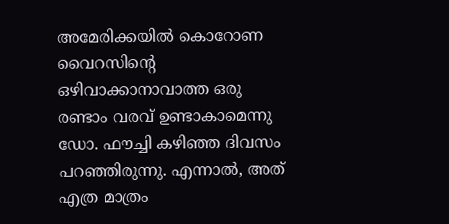അമേരിക്കയില്‍ കൊറോണ വൈറസിന്‍റെ ഒഴിവാക്കാനാവാത്ത ഒരു രണ്ടാം വരവ് ഉണ്ടാകാമെന്നു ഡോ. ഫൗച്ചി കഴിഞ്ഞ ദിവസം പറഞ്ഞിരുന്നു. എന്നാല്‍, അത് എത്ര മാത്രം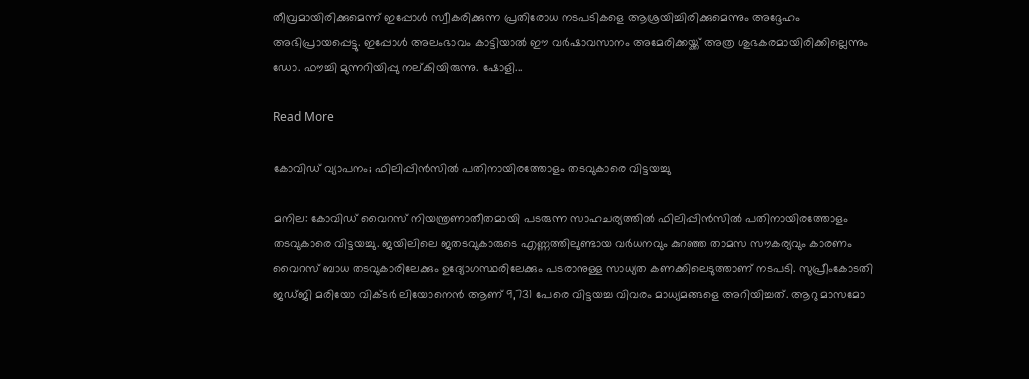തീവ്രമായിരിക്കുമെന്ന് ഇപ്പോള്‍ സ്വീകരിക്കുന്ന പ്രതിരോധ നടപടികളെ ആശ്രയിച്ചിരിക്കുമെന്നും അദ്ദേഹം അഭിപ്രായപ്പെട്ടു. ഇപ്പോള്‍ അലംഭാവം കാട്ടിയാല്‍ ഈ വര്‍ഷാവസാനം അമേരിക്കയ്ക്ക് അത്ര ശുഭകരമായിരിക്കില്ലെന്നും ഡോ. ഫൗച്ചി മുന്നറിയിപ്പു നല്കിയിരുന്നു. ഷോളി...

Read More

കോവിഡ് വ്യാപനം; ഫിലിപ്പിന്‍സില്‍ പതിനായിരത്തോളം തടവുകാരെ വിട്ടയച്ചു

മനില: കോവിഡ് വൈറസ് നിയന്ത്രണാതീതമായി പടരുന്ന സാഹചര്യത്തില്‍ ഫിലിപ്പിന്‍സില്‍ പതിനായിരത്തോളം തടവുകാരെ വിട്ടയച്ചു. ജയിലിലെ ജതടവുകാരുടെ എണ്ണത്തിലുണ്ടായ വര്‍ധനവും കുറഞ്ഞ താമസ സൗകര്യവും കാരണം വൈറസ് ബാധ തടവുകാരിലേക്കും ഉദ്യോഗസ്ഥരിലേക്കും പടരാനുള്ള സാധ്യത കണക്കിലെടുത്താണ് നടപടി. സുപ്രീംകോടതി ജഡ്ജി മരിയോ വിക്ടര്‍ ലിയോനെന്‍ ആണ് 9,731 പേരെ വിട്ടയച്ച വിവരം മാധ്യമങ്ങളെ അറിയിച്ചത്. ആറു മാസമോ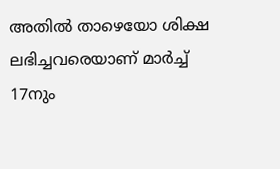അതില്‍ താഴെയോ ശിക്ഷ ലഭിച്ചവരെയാണ് മാര്‍ച്ച്‌ 17നും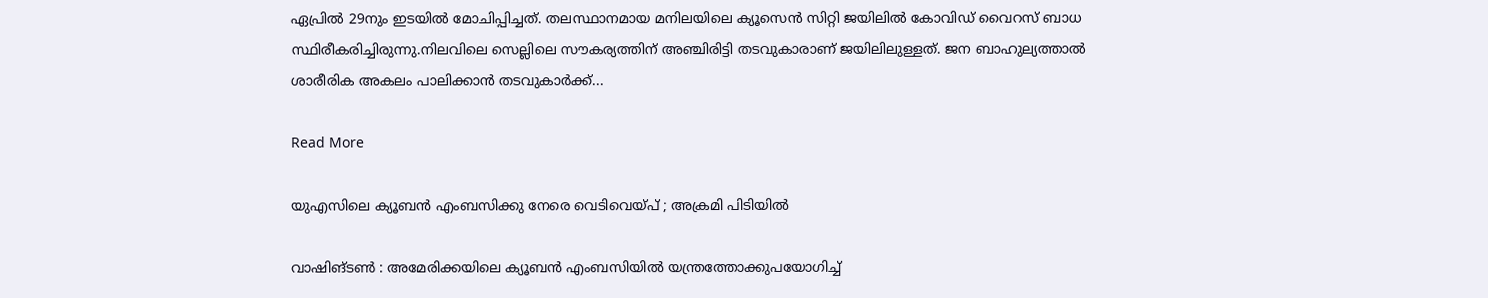ഏപ്രില്‍ 29നും ഇടയില്‍ മോചിപ്പിച്ചത്. തലസ്ഥാനമായ മനിലയിലെ ക്യൂസെന്‍ സിറ്റി ജയിലില്‍ കോവിഡ് വൈറസ് ബാധ സ്ഥിരീകരിച്ചിരുന്നു.നിലവിലെ സെല്ലിലെ സൗകര്യത്തിന് അഞ്ചിരിട്ടി തടവുകാരാണ് ജയിലിലുള്ളത്. ജന ബാഹുല്യത്താല്‍ ശാരീരിക അകലം പാലിക്കാന്‍ തടവുകാര്‍ക്ക്...

Read More

യുഎസിലെ ക്യൂബന്‍ എംബസിക്കു നേരെ വെടിവെയ്‌പ്‌ ; അക്രമി പിടിയില്‍

വാഷിങ്ടണ്‍ : അമേരിക്കയിലെ ക്യൂബന്‍ എംബസിയില്‍ യന്ത്രത്തോക്കുപയോഗിച്ച്‌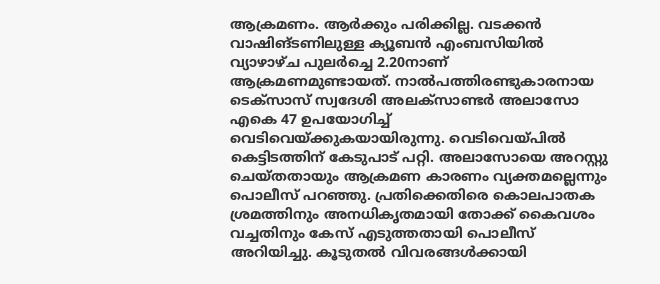ആക്രമണം. ആര്‍ക്കും പരിക്കില്ല. വടക്കന്‍ വാഷിങ്ടണിലുള്ള ക്യൂബന്‍ എംബസിയില്‍ വ്യാഴാഴ്ച പുലര്‍ച്ചെ 2.20നാണ് ആക്രമണമുണ്ടായത്. നാല്‍പത്തിരണ്ടുകാരനായ ടെക്സാസ് സ്വദേശി അലക്സാണ്ടര്‍ അലാസോ എകെ 47 ഉപയോഗിച്ച്‌ വെടിവെയ്ക്കുകയായിരുന്നു. വെടിവെയ്പില്‍ കെട്ടിടത്തിന് കേടുപാട് പറ്റി. അലാസോയെ അറസ്റ്റു ചെയ്തതായും ആക്രമണ കാരണം വ്യക്തമല്ലെന്നും പൊലീസ് പറഞ്ഞു. പ്രതിക്കെതിരെ കൊലപാതക ശ്രമത്തിനും അനധികൃതമായി തോക്ക് കൈവശം വച്ചതിനും കേസ് എടുത്തതായി പൊലീസ് അറിയിച്ചു. കൂടുതല്‍ വിവരങ്ങള്‍ക്കായി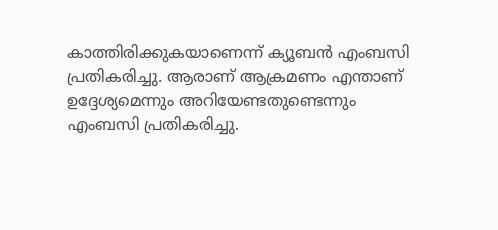കാത്തിരിക്കുകയാണെന്ന് ക്യൂബന്‍ എംബസി പ്രതികരിച്ചു. ആരാണ് ആക്രമണം എന്താണ് ഉദ്ദേശ്യമെന്നും അറിയേണ്ടതുണ്ടെന്നും എംബസി പ്രതികരിച്ചു.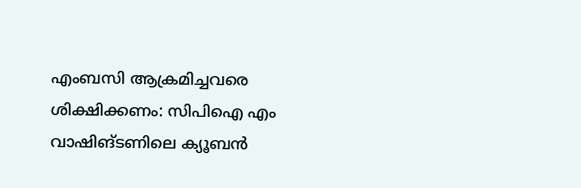എംബസി ആക്രമിച്ചവരെ ശിക്ഷിക്കണം: സിപിഐ എം വാഷിങ്ടണിലെ ക്യൂബന്‍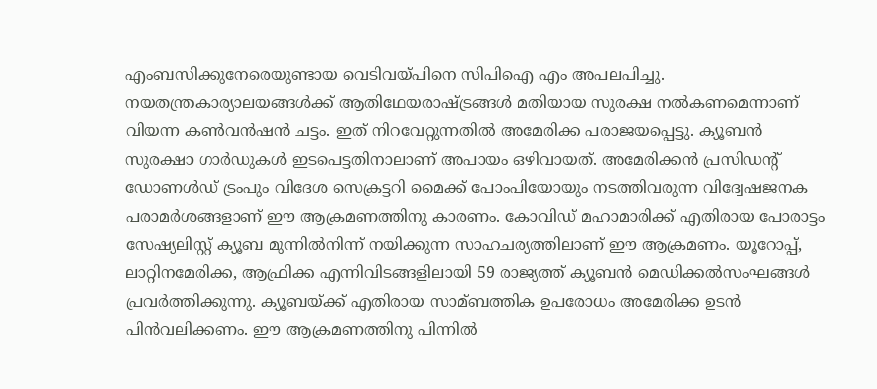എംബസിക്കുനേരെയുണ്ടായ വെടിവയ്പിനെ സിപിഐ എം അപലപിച്ചു. നയതന്ത്രകാര്യാലയങ്ങള്‍ക്ക് ആതിഥേയരാഷ്ട്രങ്ങള്‍ മതിയായ സുരക്ഷ നല്‍കണമെന്നാണ് വിയന്ന കണ്‍വന്‍ഷന്‍ ചട്ടം. ഇത് നിറവേറ്റുന്നതില്‍ അമേരിക്ക പരാജയപ്പെട്ടു. ക്യൂബന്‍ സുരക്ഷാ ഗാര്‍ഡുകള്‍ ഇടപെട്ടതിനാലാണ് അപായം ഒഴിവായത്. അമേരിക്കന്‍ പ്രസിഡന്റ് ഡോണള്‍ഡ് ട്രംപും വിദേശ സെക്രട്ടറി മൈക്ക് പോംപിയോയും നടത്തിവരുന്ന വിദ്വേഷജനക പരാമര്‍ശങ്ങളാണ് ഈ ആക്രമണത്തിനു കാരണം. കോവിഡ് മഹാമാരിക്ക് എതിരായ പോരാട്ടം സേഷ്യലിസ്റ്റ് ക്യൂബ മുന്നില്‍നിന്ന് നയിക്കുന്ന സാഹചര്യത്തിലാണ് ഈ ആക്രമണം. യൂറോപ്പ്, ലാറ്റിനമേരിക്ക, ആഫ്രിക്ക എന്നിവിടങ്ങളിലായി 59 രാജ്യത്ത് ക്യൂബന്‍ മെഡിക്കല്‍സംഘങ്ങള്‍ പ്രവര്‍ത്തിക്കുന്നു. ക്യൂബയ്ക്ക് എതിരായ സാമ്ബത്തിക ഉപരോധം അമേരിക്ക ഉടന്‍ പിന്‍വലിക്കണം. ഈ ആക്രമണത്തിനു പിന്നില്‍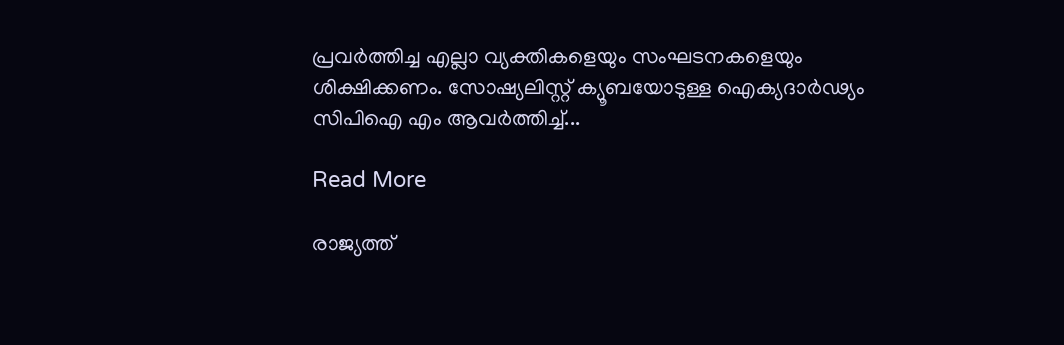പ്രവര്‍ത്തിച്ച എല്ലാ വ്യക്തികളെയും സംഘടനകളെയും ശിക്ഷിക്കണം. സോഷ്യലിസ്റ്റ് ക്യൂബയോടുള്ള ഐക്യദാര്‍ഢ്യം സിപിഐ എം ആവര്‍ത്തിച്ച്‌...

Read More

രാജ്യത്ത്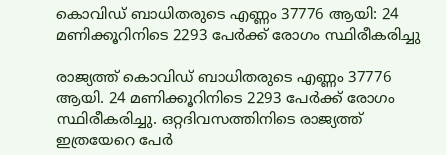കൊവിഡ് ബാധിതരുടെ എണ്ണം 37776 ആയി: 24 മണിക്കൂറിനിടെ 2293 പേര്‍ക്ക് രോഗം സ്ഥിരീകരിച്ചു

രാജ്യത്ത് കൊവിഡ് ബാധിതരുടെ എണ്ണം 37776 ആയി. 24 മണിക്കൂറിനിടെ 2293 പേര്‍ക്ക് രോഗം സ്ഥിരീകരിച്ചു. ഒറ്റദിവസത്തിനിടെ രാജ്യത്ത് ഇത്രയേറെ പേര്‍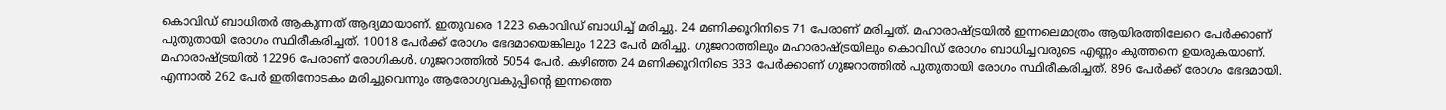കൊവിഡ് ബാധിതര്‍ ആകുന്നത് ആദ്യമായാണ്. ഇതുവരെ 1223 കൊവിഡ് ബാധിച്ച്‌ മരിച്ചു. 24 മണിക്കൂറിനിടെ 71 പേരാണ് മരിച്ചത്. മഹാരാഷ്ട്രയില്‍ ഇന്നലെമാത്രം ആയിരത്തിലേറെ പേര്‍ക്കാണ് പുതുതായി രോഗം സ്ഥിരീകരിച്ചത്. 10018 പേര്‍ക്ക് രോഗം ഭേദമായെങ്കിലും 1223 പേര്‍ മരിച്ചു. ഗുജറാത്തിലും മഹാരാഷ്ട്രയിലും കൊവിഡ് രോഗം ബാധിച്ചവരുടെ എണ്ണം കുത്തനെ ഉയരുകയാണ്. മഹാരാഷ്ട്രയില്‍ 12296 പേരാണ് രോഗികള്‍. ഗുജറാത്തില്‍ 5054 പേര്‍. കഴിഞ്ഞ 24 മണിക്കൂറിനിടെ 333 പേര്‍ക്കാണ് ഗുജറാത്തില്‍ പുതുതായി രോഗം സ്ഥിരീകരിച്ചത്. 896 പേര്‍ക്ക് രോഗം ഭേദമായി. എന്നാല്‍ 262 പേര്‍ ഇതിനോടകം മരിച്ചുവെന്നും ആരോഗ്യവകുപ്പിന്റെ ഇന്നത്തെ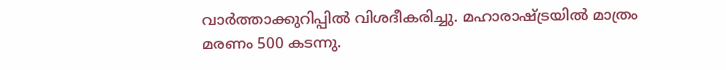വാര്‍ത്താക്കുറിപ്പില്‍ വിശദീകരിച്ചു. മഹാരാഷ്ട്രയില്‍ മാത്രം മരണം 500 കടന്നു.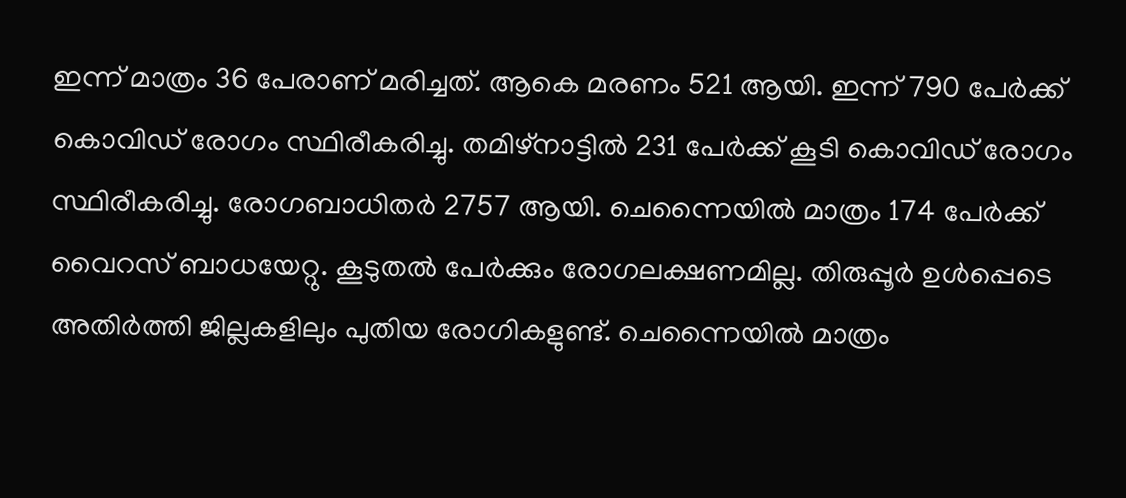ഇന്ന് മാത്രം 36 പേരാണ് മരിച്ചത്. ആകെ മരണം 521 ആയി. ഇന്ന് 790 പേര്‍ക്ക് കൊവിഡ് രോഗം സ്ഥിരീകരിച്ചു. തമിഴ്നാട്ടില്‍ 231 പേര്‍ക്ക് കൂടി കൊവിഡ് രോഗം സ്ഥിരീകരിച്ചു. രോഗബാധിതര്‍ 2757 ആയി. ചെന്നൈയില്‍ മാത്രം 174 പേര്‍ക്ക് വൈറസ് ബാധയേറ്റു. കൂടുതല്‍ പേര്‍ക്കും രോഗലക്ഷണമില്ല. തിരുപ്പൂര്‍ ഉള്‍പ്പെടെ അതിര്‍ത്തി ജില്ലകളിലും പുതിയ രോഗികളുണ്ട്. ചെന്നൈയില്‍ മാത്രം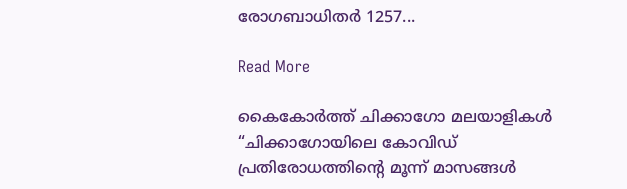രോഗബാധിതര്‍ 1257...

Read More

കൈകോർത്ത് ചിക്കാഗോ മലയാളികൾ “ചിക്കാഗോയിലെ കോവിഡ് പ്രതിരോധത്തിന്റെ മൂന്ന് മാസങ്ങൾ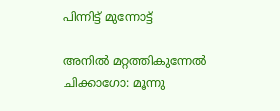പിന്നിട്ട് മുന്നോട്ട്

അനിൽ മറ്റത്തികുന്നേൽ ചിക്കാഗോ: മൂന്നു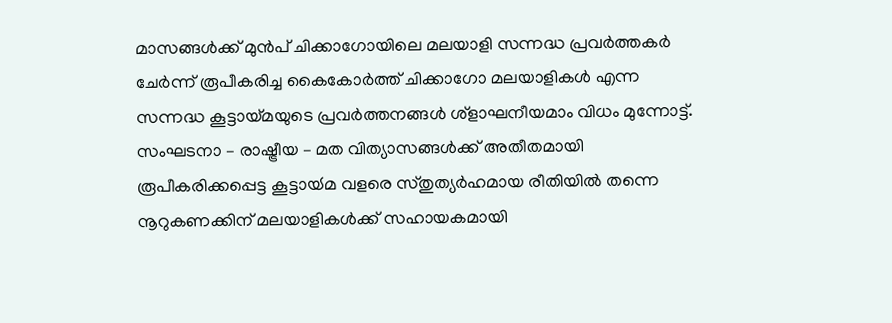മാസങ്ങൾക്ക് മുൻപ് ചിക്കാഗോയിലെ മലയാളി സന്നദ്ധ പ്രവർത്തകർ ചേർന്ന് രൂപീകരിച്ച കൈകോർത്ത് ചിക്കാഗോ മലയാളികൾ എന്ന സന്നദ്ധ കൂട്ടായ്‌മയുടെ പ്രവർത്തനങ്ങൾ ശ്‌ളാഘനീയമാം വിധം മുന്നോട്ട്. സംഘടനാ – രാഷ്ട്രീയ – മത വിത്യാസങ്ങൾക്ക് അതീതമായി രൂപീകരിക്കപ്പെട്ട കൂട്ടായ്‍മ വളരെ സ്തുത്യർഹമായ രീതിയിൽ തന്നെ നൂറുകണക്കിന് മലയാളികൾക്ക് സഹായകമായി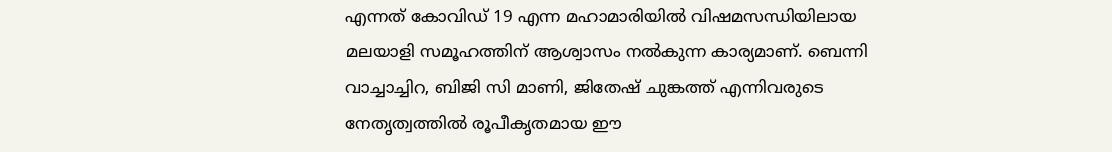എന്നത് കോവിഡ് 19 എന്ന മഹാമാരിയിൽ വിഷമസന്ധിയിലായ മലയാളി സമൂഹത്തിന് ആശ്വാസം നൽകുന്ന കാര്യമാണ്. ബെന്നി വാച്ചാച്ചിറ, ബിജി സി മാണി, ജിതേഷ് ചുങ്കത്ത് എന്നിവരുടെ നേതൃത്വത്തിൽ രൂപീകൃതമായ ഈ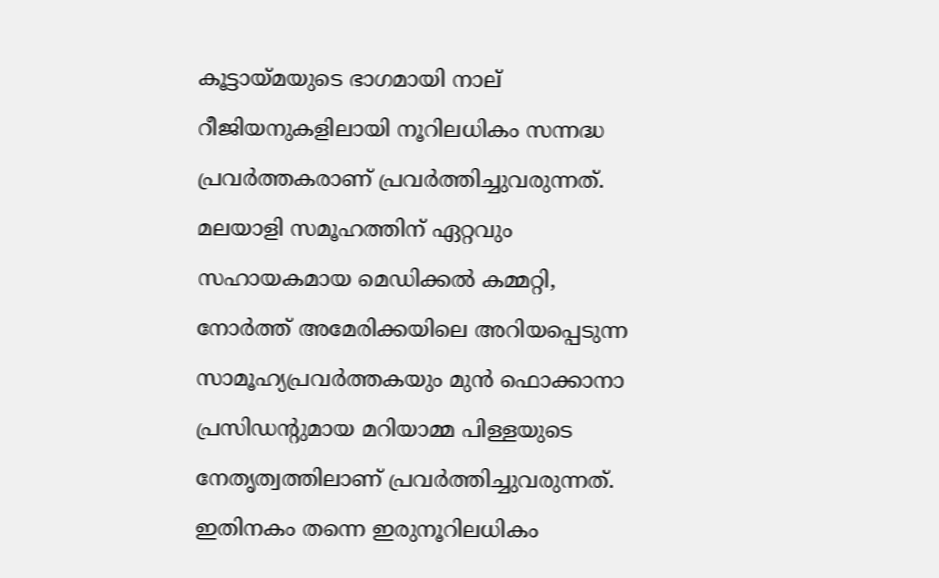കൂട്ടായ്‌മയുടെ ഭാഗമായി നാല് റീജിയനുകളിലായി നൂറിലധികം സന്നദ്ധ പ്രവർത്തകരാണ് പ്രവർത്തിച്ചുവരുന്നത്. മലയാളി സമൂഹത്തിന് ഏറ്റവും സഹായകമായ മെഡിക്കൽ കമ്മറ്റി, നോർത്ത് അമേരിക്കയിലെ അറിയപ്പെടുന്ന സാമൂഹ്യപ്രവർത്തകയും മുൻ ഫൊക്കാനാ പ്രസിഡന്റുമായ മറിയാമ്മ പിള്ളയുടെ നേതൃത്വത്തിലാണ് പ്രവർത്തിച്ചുവരുന്നത്. ഇതിനകം തന്നെ ഇരുനൂറിലധികം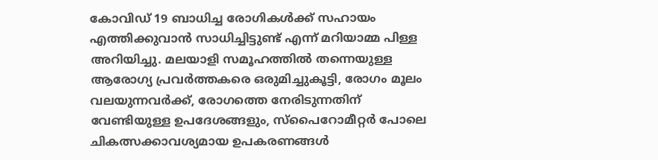കോവിഡ് 19 ബാധിച്ച രോഗികൾക്ക് സഹായം എത്തിക്കുവാൻ സാധിച്ചിട്ടുണ്ട് എന്ന് മറിയാമ്മ പിള്ള അറിയിച്ചു. മലയാളി സമൂഹത്തിൽ തന്നെയുള്ള ആരോഗ്യ പ്രവർത്തകരെ ഒരുമിച്ചുകൂട്ടി, രോഗം മൂലം വലയുന്നവർക്ക്, രോഗത്തെ നേരിടുന്നതിന് വേണ്ടിയുള്ള ഉപദേശങ്ങളും, സ്പൈറോമീറ്റർ പോലെ ചികത്സക്കാവശ്യമായ ഉപകരണങ്ങൾ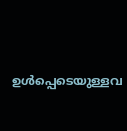ഉൾപ്പെടെയുള്ളവ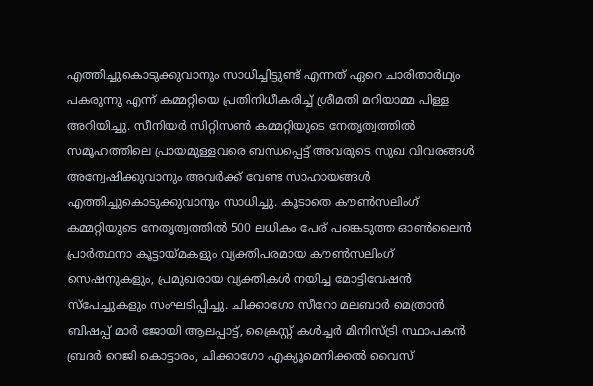എത്തിച്ചുകൊടുക്കുവാനും സാധിച്ചിട്ടുണ്ട് എന്നത് ഏറെ ചാരിതാർഥ്യം പകരുന്നു എന്ന് കമ്മറ്റിയെ പ്രതിനിധീകരിച്ച് ശ്രീമതി മറിയാമ്മ പിള്ള അറിയിച്ചു. സീനിയർ സിറ്റിസൺ കമ്മറ്റിയുടെ നേതൃത്വത്തിൽ സമൂഹത്തിലെ പ്രായമുള്ളവരെ ബന്ധപ്പെട്ട് അവരുടെ സുഖ വിവരങ്ങൾ അന്വേഷിക്കുവാനും അവർക്ക് വേണ്ട സാഹായങ്ങൾ എത്തിച്ചുകൊടുക്കുവാനും സാധിച്ചു. കൂടാതെ കൗൺസലിംഗ് കമ്മറ്റിയുടെ നേതൃത്വത്തിൽ 500 ലധികം പേര് പങ്കെടുത്ത ഓൺലൈൻ പ്രാർത്ഥനാ കൂട്ടായ്‍മകളും വ്യക്തിപരമായ കൗൺസലിംഗ് സെഷനുകളും, പ്രമുഖരായ വ്യക്തികൾ നയിച്ച മോട്ടിവേഷൻ സ്‌പേച്ചുകളും സംഘടിപ്പിച്ചു. ചിക്കാഗോ സീറോ മലബാർ മെത്രാൻ ബിഷപ്പ് മാർ ജോയി ആലപ്പാട്ട്, ക്രൈസ്റ്റ് കൾച്ചർ മിനിസ്ട്രി സ്ഥാപകൻ ബ്രദർ റെജി കൊട്ടാരം, ചിക്കാഗോ എക്യൂമെനിക്കൽ വൈസ്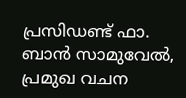പ്രസിഡണ്ട് ഫാ. ബാൻ സാമുവേൽ, പ്രമുഖ വചന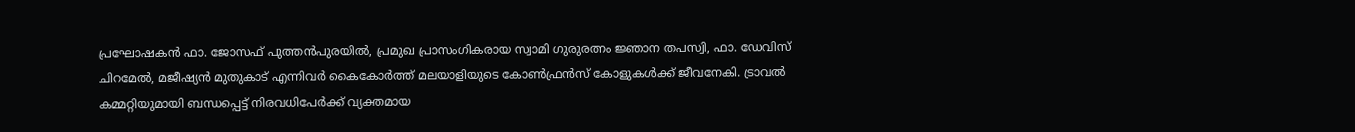പ്രഘോഷകൻ ഫാ. ജോസഫ് പുത്തൻപുരയിൽ, പ്രമുഖ പ്രാസംഗികരായ സ്വാമി ഗുരുരത്നം ജ്ഞാന തപസ്വി, ഫാ. ഡേവിസ് ചിറമേൽ, മജീഷ്യൻ മുതുകാട് എന്നിവർ കൈകോർത്ത് മലയാളിയുടെ കോൺഫ്രൻസ് കോളുകൾക്ക് ജീവനേകി. ട്രാവൽ കമ്മറ്റിയുമായി ബന്ധപ്പെട്ട് നിരവധിപേർക്ക് വ്യക്തമായ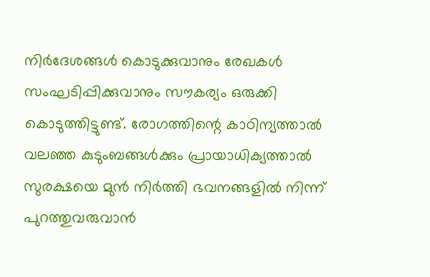നിർദേശങ്ങൾ കൊടുക്കുവാനും രേഖകൾ സംഘടിപ്പിക്കുവാനും സൗകര്യം ഒരുക്കി കൊടുത്തിട്ടുണ്ട്. രോഗത്തിന്റെ കാഠിന്യത്താൽ വലഞ്ഞ കുടുംബങ്ങൾക്കും പ്രായാധിക്യത്താൽ സുരക്ഷയെ മുൻ നിർത്തി ഭവനങ്ങളിൽ നിന്ന് പുറത്തുവരുവാൻ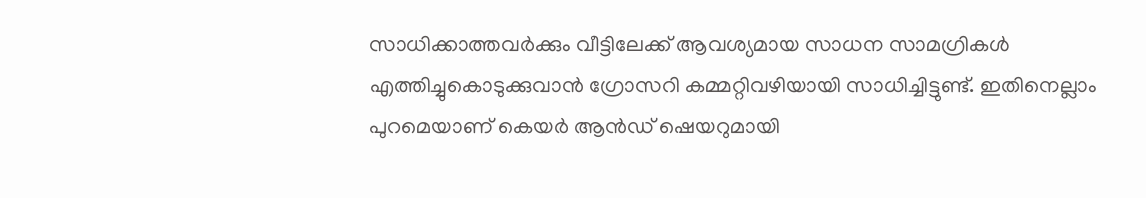സാധിക്കാത്തവർക്കും വീട്ടിലേക്ക് ആവശ്യമായ സാധന സാമഗ്രികൾ എത്തിച്ചുകൊടുക്കുവാൻ ഗ്രോസറി കമ്മറ്റിവഴിയായി സാധിച്ചിട്ടുണ്ട്. ഇതിനെല്ലാം പുറമെയാണ് കെയർ ആൻഡ് ഷെയറുമായി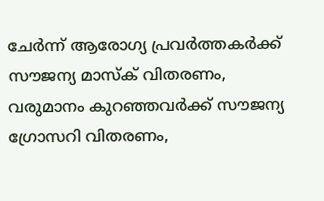ചേർന്ന് ആരോഗ്യ പ്രവർത്തകർക്ക് സൗജന്യ മാസ്ക് വിതരണം, വരുമാനം കുറഞ്ഞവർക്ക് സൗജന്യ ഗ്രോസറി വിതരണം,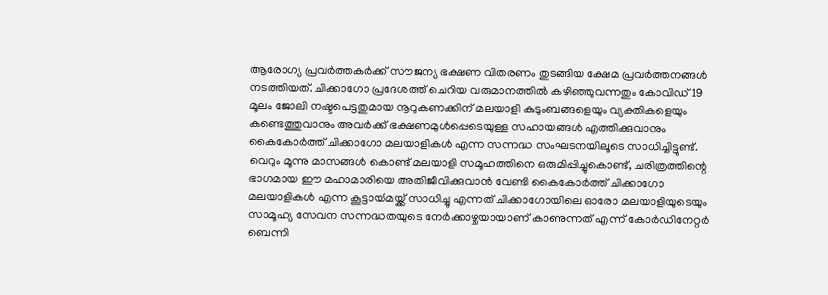ആരോഗ്യ പ്രവർത്തകർക്ക് സൗജന്യ ഭക്ഷണ വിതരണം തുടങ്ങിയ ക്ഷേമ പ്രവർത്തനങ്ങൾ നടത്തിയത്. ചിക്കാഗോ പ്രദേശത്ത് ചെറിയ വരുമാനത്തിൽ കഴിഞ്ഞുവന്നതും കോവിഡ് 19 മൂലം ജോലി നഷ്ടപെട്ടതുമായ നൂറുകണക്കിന് മലയാളി കുടുംബങ്ങളെയും വ്യക്തികളെയും കണ്ടെത്തുവാനും അവർക്ക് ഭക്ഷണമുൾപ്പെടെയുള്ള സഹായങ്ങൾ എത്തിക്കുവാനും കൈകോർത്ത് ചിക്കാഗോ മലയാളികൾ എന്ന സന്നദ്ധ സംഘടനയിലൂടെ സാധിച്ചിട്ടുണ്ട്. വെറും മൂന്നു മാസങ്ങൾ കൊണ്ട് മലയാളി സമൂഹത്തിനെ ഒരുമിപ്പിച്ചുകൊണ്ട്, ചരിത്രത്തിന്റെ ഭാഗമായ ഈ മഹാമാരിയെ അതിജീവിക്കുവാൻ വേണ്ടി കൈകോർത്ത് ചിക്കാഗോ മലയാളികൾ എന്ന കൂട്ടായ്‍മയ്ക്ക് സാധിച്ചു എന്നത് ചിക്കാഗോയിലെ ഓരോ മലയാളിയുടെയും സാമൂഹ്യ സേവന സന്നദ്ധതയുടെ നേർക്കാഴ്ചയായാണ് കാണുന്നത് എന്ന് കോർഡിനേറ്റർ ബെന്നി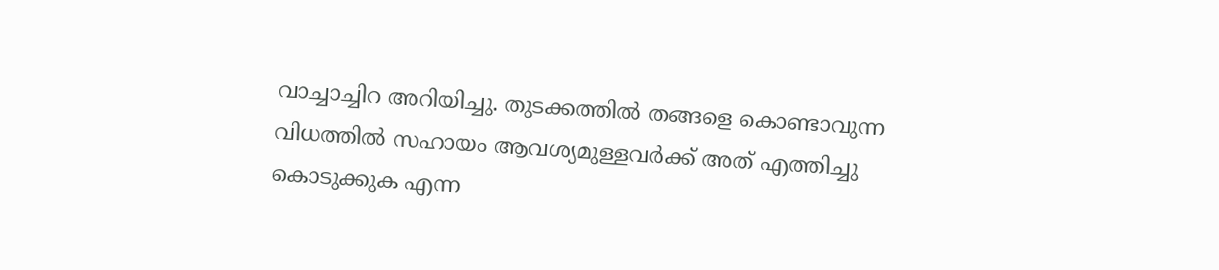വാച്ചാച്ചിറ അറിയിച്ചു. തുടക്കത്തിൽ തങ്ങളെ കൊണ്ടാവുന്ന വിധത്തിൽ സഹായം ആവശ്യമുള്ളവർക്ക് അത് എത്തിച്ചു കൊടുക്കുക എന്ന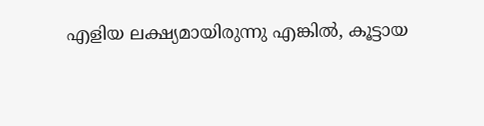എളിയ ലക്ഷ്യമായിരുന്നു എങ്കിൽ, കൂട്ടായ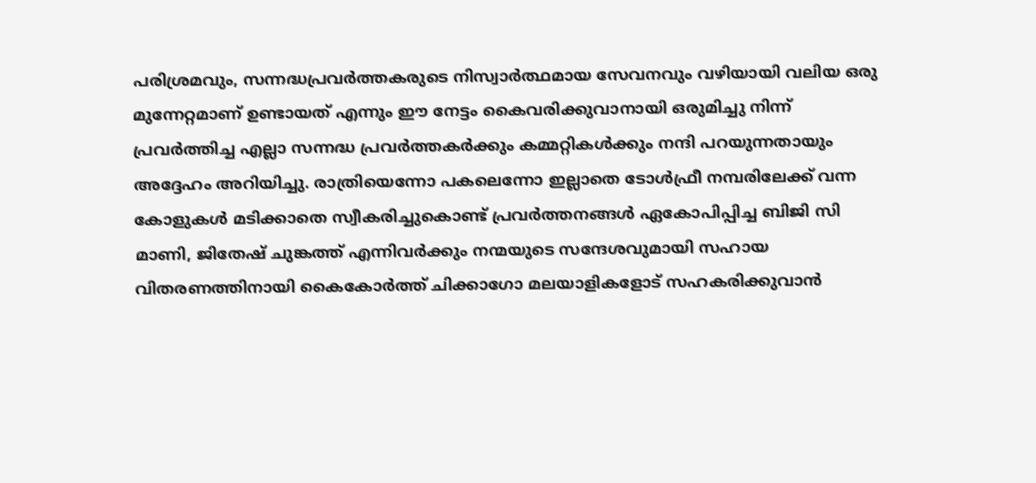പരിശ്രമവും, സന്നദ്ധപ്രവർത്തകരുടെ നിസ്വാർത്ഥമായ സേവനവും വഴിയായി വലിയ ഒരു മുന്നേറ്റമാണ് ഉണ്ടായത് എന്നും ഈ നേട്ടം കൈവരിക്കുവാനായി ഒരുമിച്ചു നിന്ന് പ്രവർത്തിച്ച എല്ലാ സന്നദ്ധ പ്രവർത്തകർക്കും കമ്മറ്റികൾക്കും നന്ദി പറയുന്നതായും അദ്ദേഹം അറിയിച്ചു. രാത്രിയെന്നോ പകലെന്നോ ഇല്ലാതെ ടോൾഫ്രീ നമ്പരിലേക്ക് വന്ന കോളുകൾ മടിക്കാതെ സ്വീകരിച്ചുകൊണ്ട് പ്രവർത്തനങ്ങൾ ഏകോപിപ്പിച്ച ബിജി സി മാണി, ജിതേഷ് ചുങ്കത്ത് എന്നിവർക്കും നന്മയുടെ സന്ദേശവുമായി സഹായ വിതരണത്തിനായി കൈകോർത്ത് ചിക്കാഗോ മലയാളികളോട് സഹകരിക്കുവാൻ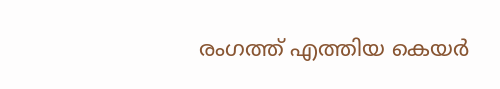രംഗത്ത് എത്തിയ കെയർ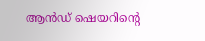ആൻഡ് ഷെയറിന്റെ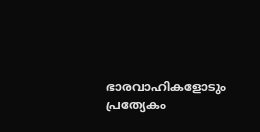ഭാരവാഹികളോടും പ്രത്യേകം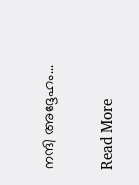നന്ദി അദ്ദേഹം...

Read More